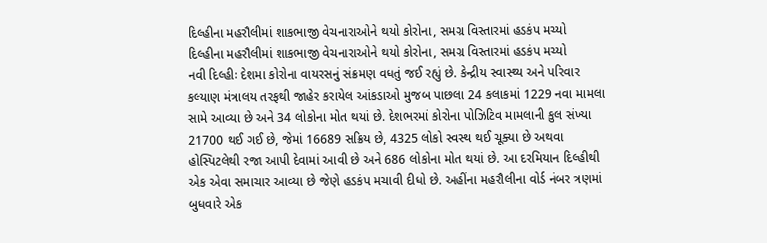દિલ્હીના મહરૌલીમાં શાકભાજી વેચનારાઓને થયો કોરોના, સમગ્ર વિસ્તારમાં હડકંપ મચ્યો
દિલ્હીના મહરૌલીમાં શાકભાજી વેચનારાઓને થયો કોરોના, સમગ્ર વિસ્તારમાં હડકંપ મચ્યો
નવી દિલ્હીઃ દેશમા કોરોના વાયરસનું સંક્રમણ વધતું જઈ રહ્યું છે. કેન્દ્રીય સ્વાસ્થ્ય અને પરિવાર કલ્યાણ મંત્રાલય તરફથી જાહેર કરાયેલ આંકડાઓ મુજબ પાછલા 24 કલાકમાં 1229 નવા મામલા સામે આવ્યા છે અને 34 લોકોના મોત થયાં છે. દેશભરમાં કોરોના પોઝિટિવ મામલાની કુલ સંખ્યા 21700 થઈ ગઈ છે, જેમાં 16689 સક્રિય છે, 4325 લોકો સ્વસ્થ થઈ ચૂક્યા છે અથવા હોસ્પિટલેથી રજા આપી દેવામાં આવી છે અને 686 લોકોના મોત થયાં છે. આ દરમિયાન દિલ્હીથી એક એવા સમાચાર આવ્યા છે જેણે હડકંપ મચાવી દીધો છે. અહીંના મહરૌલીના વોર્ડ નંબર ત્રણમાં બુધવારે એક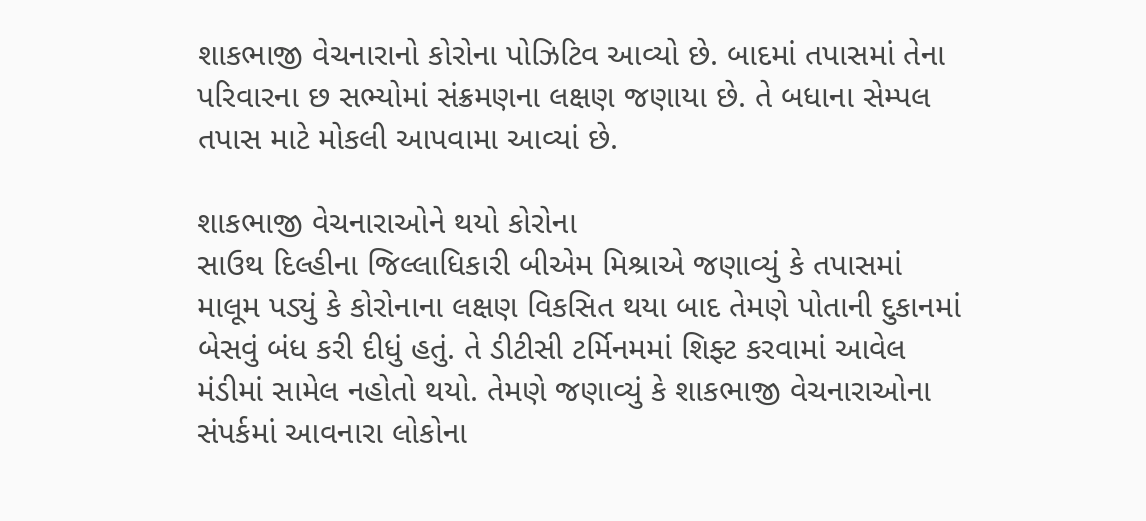શાકભાજી વેચનારાનો કોરોના પોઝિટિવ આવ્યો છે. બાદમાં તપાસમાં તેના પરિવારના છ સભ્યોમાં સંક્રમણના લક્ષણ જણાયા છે. તે બધાના સેમ્પલ તપાસ માટે મોકલી આપવામા આવ્યાં છે.

શાકભાજી વેચનારાઓને થયો કોરોના
સાઉથ દિલ્હીના જિલ્લાધિકારી બીએમ મિશ્રાએ જણાવ્યું કે તપાસમાં માલૂમ પડ્યું કે કોરોનાના લક્ષણ વિકસિત થયા બાદ તેમણે પોતાની દુકાનમાં બેસવું બંધ કરી દીધું હતું. તે ડીટીસી ટર્મિનમમાં શિફ્ટ કરવામાં આવેલ મંડીમાં સામેલ નહોતો થયો. તેમણે જણાવ્યું કે શાકભાજી વેચનારાઓના સંપર્કમાં આવનારા લોકોના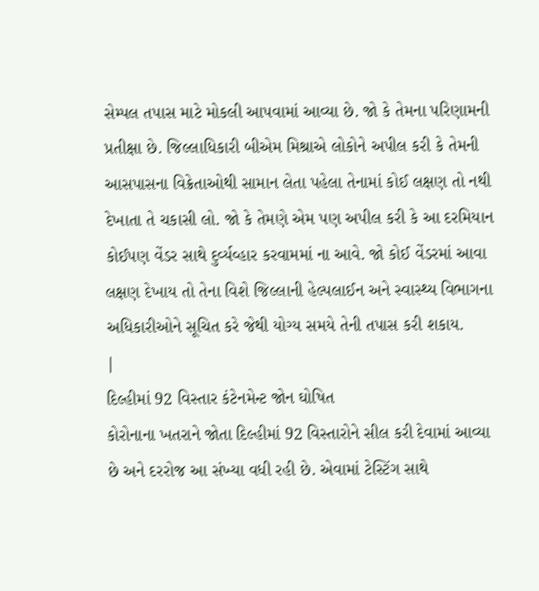સેમ્પલ તપાસ માટે મોકલી આપવામાં આવ્યા છે. જો કે તેમના પરિણામની પ્રતીક્ષા છે. જિલ્લાધિકારી બીએમ મિશ્રાએ લોકોને અપીલ કરી કે તેમની આસપાસના વિક્રેતાઓથી સામાન લેતા પહેલા તેનામાં કોઈ લક્ષણ તો નથી દેખાતા તે ચકાસી લો. જો કે તેમણે એમ પણ અપીલ કરી કે આ દરમિયાન કોઈપણ વેંડર સાથે દુર્વ્યવ્હાર કરવામમાં ના આવે. જો કોઈ વેંડરમાં આવા લક્ષણ દેખાય તો તેના વિશે જિલ્લાની હેલ્પલાઈન અને સ્વાસ્થ્ય વિભાગના અધિકારીઓને સૂચિત કરે જેથી યોગ્ય સમયે તેની તપાસ કરી શકાય.
|
દિલ્હીમાં 92 વિસ્તાર કંટેનમેન્ટ જોન ઘોષિત
કોરોનાના ખતરાને જોતા દિલ્હીમાં 92 વિસ્તારોને સીલ કરી દેવામાં આવ્યા છે અને દરરોજ આ સંખ્યા વધી રહી છે. એવામાં ટેસ્ટિંગ સાથે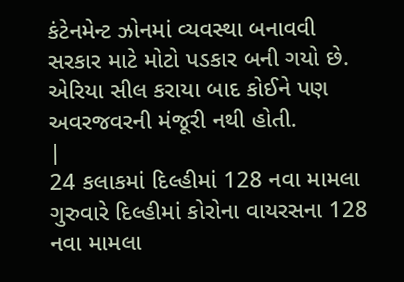કંટેનમેન્ટ ઝોનમાં વ્યવસ્થા બનાવવી સરકાર માટે મોટો પડકાર બની ગયો છે. એરિયા સીલ કરાયા બાદ કોઈને પણ અવરજવરની મંજૂરી નથી હોતી.
|
24 કલાકમાં દિલ્હીમાં 128 નવા મામલા
ગુરુવારે દિલ્હીમાં કોરોના વાયરસના 128 નવા મામલા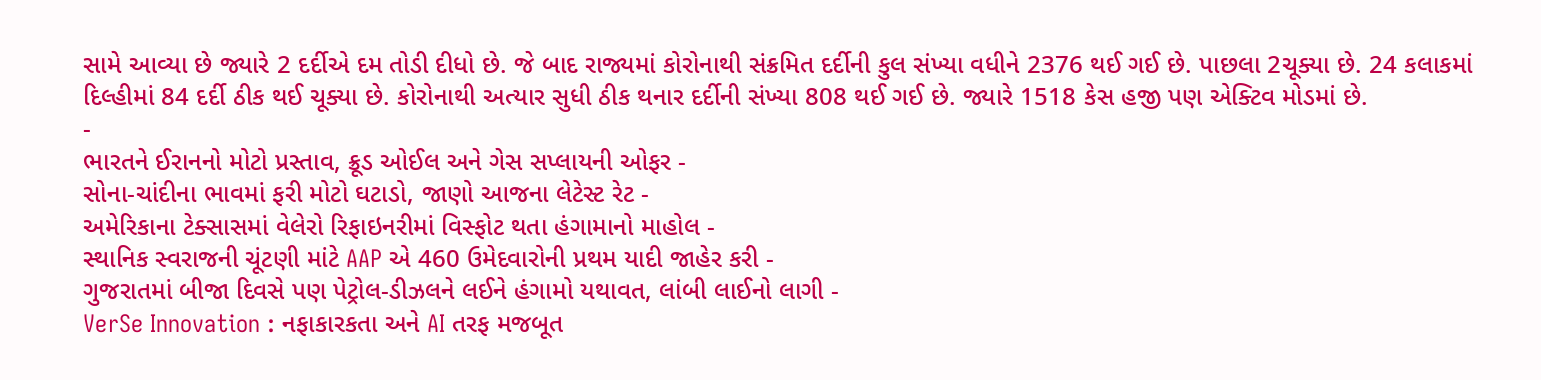સામે આવ્યા છે જ્યારે 2 દર્દીએ દમ તોડી દીધો છે. જે બાદ રાજ્યમાં કોરોનાથી સંક્રમિત દર્દીની કુલ સંખ્યા વધીને 2376 થઈ ગઈ છે. પાછલા 2ચૂક્યા છે. 24 કલાકમાં દિલ્હીમાં 84 દર્દી ઠીક થઈ ચૂક્યા છે. કોરોનાથી અત્યાર સુધી ઠીક થનાર દર્દીની સંખ્યા 808 થઈ ગઈ છે. જ્યારે 1518 કેસ હજી પણ એક્ટિવ મોડમાં છે.
-
ભારતને ઈરાનનો મોટો પ્રસ્તાવ, ક્રૂડ ઓઈલ અને ગેસ સપ્લાયની ઓફર -
સોના-ચાંદીના ભાવમાં ફરી મોટો ઘટાડો, જાણો આજના લેટેસ્ટ રેટ -
અમેરિકાના ટેક્સાસમાં વેલેરો રિફાઇનરીમાં વિસ્ફોટ થતા હંગામાનો માહોલ -
સ્થાનિક સ્વરાજની ચૂંટણી માંટે AAP એ 460 ઉમેદવારોની પ્રથમ યાદી જાહેર કરી -
ગુજરાતમાં બીજા દિવસે પણ પેટ્રોલ-ડીઝલને લઈને હંગામો યથાવત, લાંબી લાઈનો લાગી -
VerSe Innovation : નફાકારકતા અને AI તરફ મજબૂત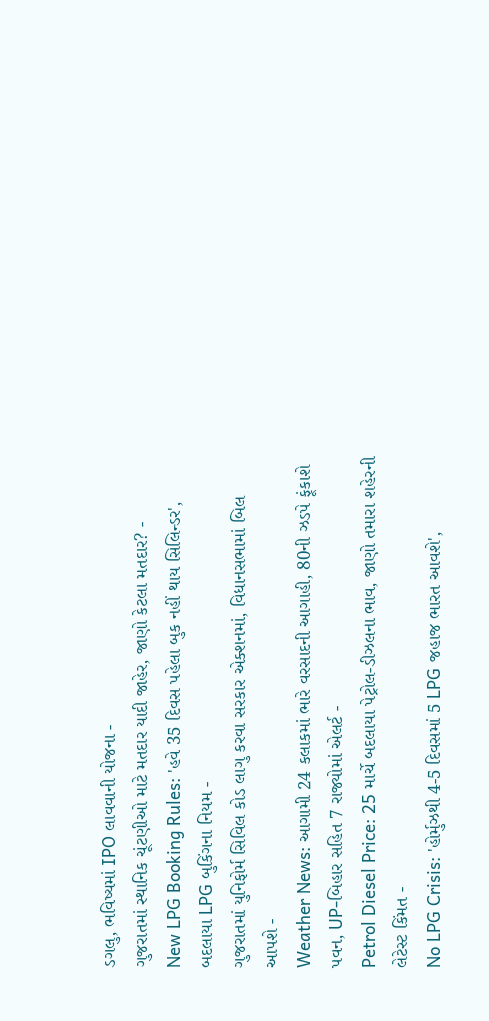ડગલુ, ભવિષ્યમાં IPO લાવવાની યોજના -
ગુજરાતમાં સ્થાનિક ચૂંટણીઓ માટે મતદાર યાદી જાહેર, જાણો કેટલા મતદાર? -
New LPG Booking Rules: 'હવે 35 દિવસ પહેલા બુક નહીં થાય સિલિન્ડર', બદલાયા LPG બુકિંગના નિયમ -
ગુજરાતમાં યુનિફોર્મ સિવિલ કોડ લાગુ કરવા સરકાર એક્શનમાં, વિધાનસભામાં બિલ આપશે -
Weather News: આગામી 24 કલાકમાં ભારે વરસાદની આગાહી, 80ની ઝડપે ફૂંકાશે પવન, UP-બિહાર સહિત 7 રાજ્યોમાં એલર્ટ -
Petrol Diesel Price: 25 માર્ચે બદલાયા પેટ્રોલ-ડીઝલના ભાવ, જાણો તમારા શહેરની લેટેસ્ટ કિંમત -
No LPG Crisis: 'હોર્મુઝથી 4-5 દિવસમાં 5 LPG જહાજ ભારત આવશે',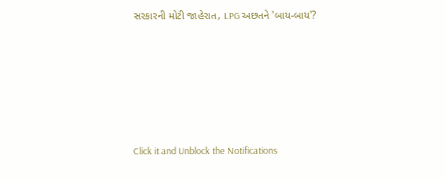સરકારની મોટી જાહેરાત, LPG અછતને 'બાય-બાય'?








Click it and Unblock the Notifications